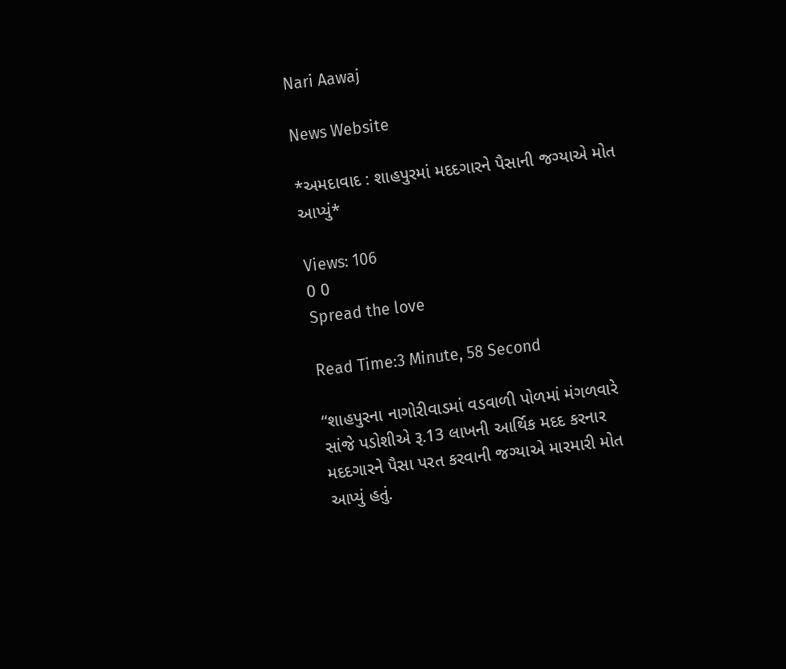Nari Aawaj

News Website

*અમદાવાદ : શાહપુરમાં મદદગારને પૈસાની જગ્યાએ મોત આપ્યું*

Views: 106
0 0
Spread the love

Read Time:3 Minute, 58 Second

“શાહપુરના નાગોરીવાડમાં વડવાળી પોળમાં મંગળવારે સાંજે પડોશીએ રૂ.13 લાખની આર્થિક મદદ કરનાર મદદગારને પૈસા પરત કરવાની જગ્યાએ મારમારી મોત આપ્યું હતું.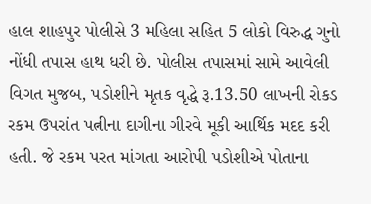હાલ શાહપુર પોલીસે 3 મહિલા સહિત 5 લોકો વિરુદ્ધ ગુનો નોંધી તપાસ હાથ ધરી છે. પોલીસ તપાસમાં સામે આવેલી વિગત મુજબ, પડોશીને મૃતક વૃદ્ધે રૂ.13.50 લાખની રોકડ રકમ ઉપરાંત પત્નીના દાગીના ગીરવે મૂકી આર્થિક મદદ કરી હતી. જે રકમ પરત માંગતા આરોપી પડોશીએ પોતાના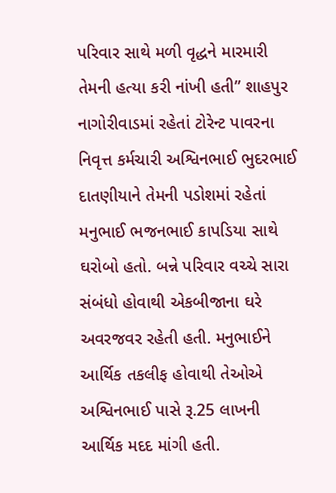પરિવાર સાથે મળી વૃદ્ધને મારમારી તેમની હત્યા કરી નાંખી હતી” શાહપુર નાગોરીવાડમાં રહેતાં ટોરેન્ટ પાવરના નિવૃત્ત કર્મચારી અશ્વિનભાઈ ભુદરભાઈ દાતણીયાને તેમની પડોશમાં રહેતાં મનુભાઈ ભજનભાઈ કાપડિયા સાથે ઘરોબો હતો. બન્ને પરિવાર વચ્ચે સારા સંબંધો હોવાથી એકબીજાના ઘરે અવરજવર રહેતી હતી. મનુભાઈને આર્થિક તકલીફ હોવાથી તેઓએ અશ્વિનભાઈ પાસે રૂ.25 લાખની આર્થિક મદદ માંગી હતી.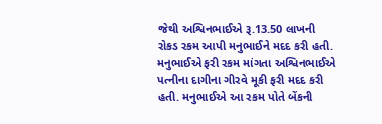જેથી અશ્વિનભાઈએ રૂ.13.50 લાખની રોકડ રકમ આપી મનુભાઈને મદદ કરી હતી. મનુભાઈએ ફરી રકમ માંગતા અશ્વિનભાઈએ પત્નીના દાગીના ગીરવે મૂકી ફરી મદદ કરી હતી. મનુભાઈએ આ રકમ પોતે બેંકની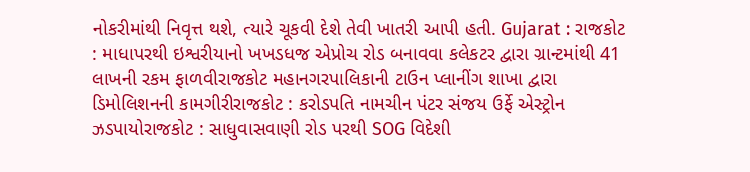નોકરીમાંથી નિવૃત્ત થશે, ત્યારે ચૂકવી દેશે તેવી ખાતરી આપી હતી. Gujarat : રાજકોટ : માધાપરથી ઇશ્વરીયાનો ખખડધજ એપ્રોચ રોડ બનાવવા કલેકટર દ્વારા ગ્રાન્ટમાંથી 41 લાખની રકમ ફાળવીરાજકોટ મહાનગરપાલિકાની ટાઉન પ્લાનીંગ શાખા દ્વારા ડિમોલિશનની કામગીરીરાજકોટ : કરોડપતિ નામચીન પંટર સંજય ઉર્ફે એસ્ટ્રોન ઝડપાયોરાજકોટ : સાધુવાસવાણી રોડ પરથી SOG વિદેશી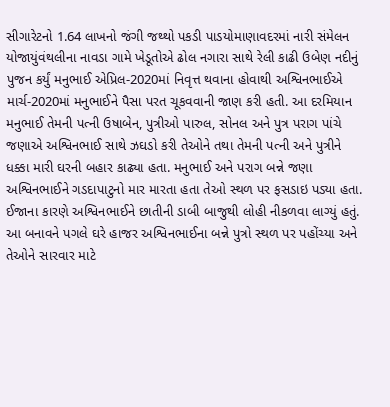સીગારેટનો 1.64 લાખનો જંગી જથ્થો પકડી પાડયોમાણાવદરમાં નારી સંમેલન યોજાયુંવંથલીના નાવડા ગામે ખેડૂતોએ ઢોલ નગારા સાથે રેલી કાઢી ઉબેણ નદીનું પુજન કર્યું મનુભાઈ એપ્રિલ-2020માં નિવૃત્ત થવાના હોવાથી અશ્વિનભાઈએ માર્ચ-2020માં મનુભાઈને પૈસા પરત ચૂકવવાની જાણ કરી હતી. આ દરમિયાન મનુભાઈ તેમની પત્ની ઉષાબેન, પુત્રીઓ પારુલ, સોનલ અને પુત્ર પરાગ પાંચે જણાએ અશ્વિનભાઈ સાથે ઝઘડો કરી તેઓને તથા તેમની પત્ની અને પુત્રીને ધક્કા મારી ઘરની બહાર કાઢ્યા હતા. મનુભાઈ અને પરાગ બન્ને જણા અશ્વિનભાઈને ગડદાપાટુનો માર મારતા હતા તેઓ સ્થળ પર ફસડાઇ પડ્યા હતા. ઈજાના કારણે અશ્વિનભાઈને છાતીની ડાબી બાજુથી લોહી નીકળવા લાગ્યું હતું. આ બનાવને પગલે ઘરે હાજર અશ્વિનભાઈના બન્ને પુત્રો સ્થળ પર પહોંચ્યા અને તેઓને સારવાર માટે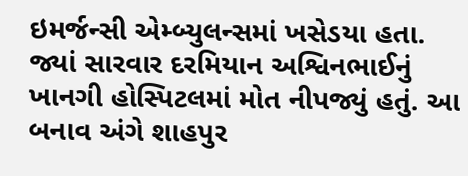ઇમર્જન્સી એમ્બ્યુલન્સમાં ખસેડયા હતા. જ્યાં સારવાર દરમિયાન અશ્વિનભાઈનું ખાનગી હોસ્પિટલમાં મોત નીપજ્યું હતું. આ બનાવ અંગે શાહપુર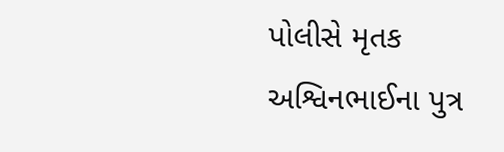પોલીસે મૃતક અશ્વિનભાઈના પુત્ર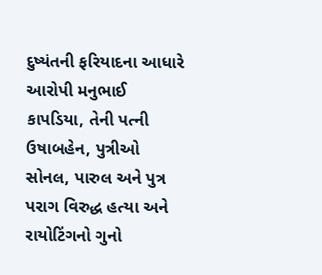દુષ્યંતની ફરિયાદના આધારે આરોપી મનુભાઈ કાપડિયા, તેની પત્ની ઉષાબહેન, પુત્રીઓ સોનલ, પારુલ અને પુત્ર પરાગ વિરુદ્ધ હત્યા અને રાયોટિંગનો ગુનો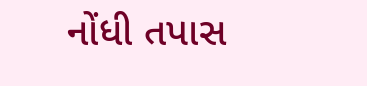નોંધી તપાસ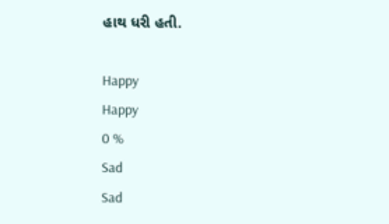હાથ ધરી હતી.

Happy
Happy
0 %
Sad
Sad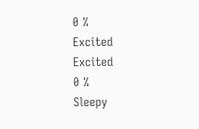0 %
Excited
Excited
0 %
Sleepy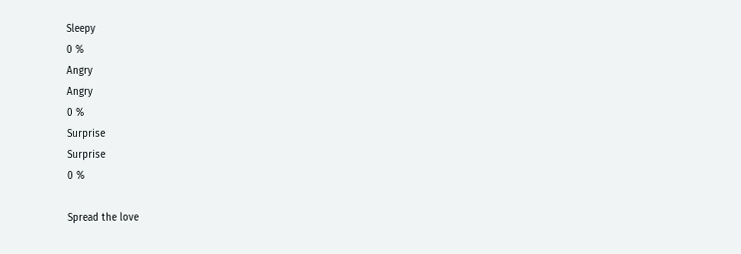Sleepy
0 %
Angry
Angry
0 %
Surprise
Surprise
0 %

Spread the love